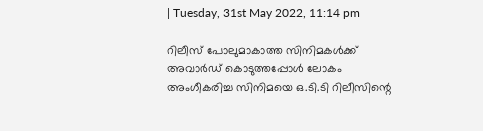| Tuesday, 31st May 2022, 11:14 pm

റിലീസ് പോലുമാകാത്ത സിനിമകള്‍ക്ക് അവാര്‍ഡ് കൊടുത്തപ്പോള്‍ ലോകം അംഗീകരിച്ച സിനിമയെ ഒ.ടി.ടി റിലീസിന്റെ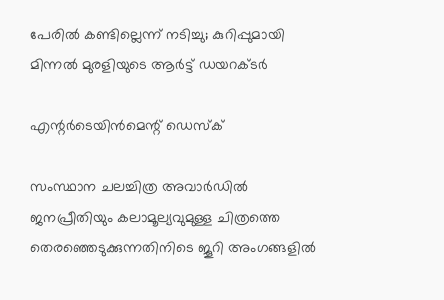പേരില്‍ കണ്ടില്ലെന്ന് നടിച്ചു; കുറിപ്പുമായി മിന്നല്‍ മുരളിയുടെ ആര്‍ട്ട് ഡയറക്ടര്‍

എന്റര്‍ടെയിന്‍മെന്റ് ഡെസ്‌ക്

സംസ്ഥാന ചലച്ചിത്ര അവാര്‍ഡില്‍ ജനപ്രീതിയും കലാമൂല്യവുമുള്ള ചിത്രത്തെ തെരഞ്ഞെടുക്കുന്നതിനിടെ ജൂറി അംഗങ്ങളില്‍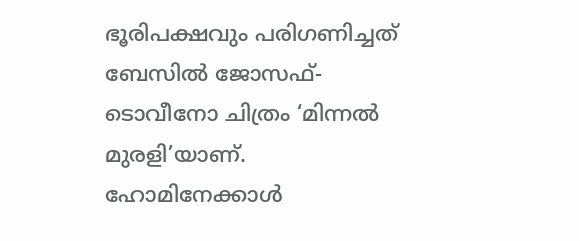ഭൂരിപക്ഷവും പരിഗണിച്ചത് ബേസില്‍ ജോസഫ്- ടൊവീനോ ചിത്രം ‘മിന്നല്‍ മുരളി’യാണ്. ഹോമിനേക്കാള്‍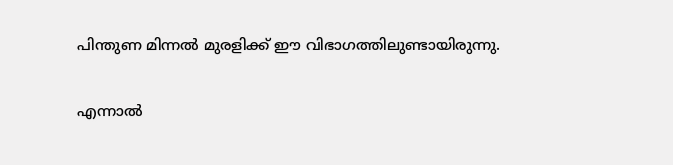പിന്തുണ മിന്നല്‍ മുരളിക്ക് ഈ വിഭാഗത്തിലുണ്ടായിരുന്നു.

എന്നാല്‍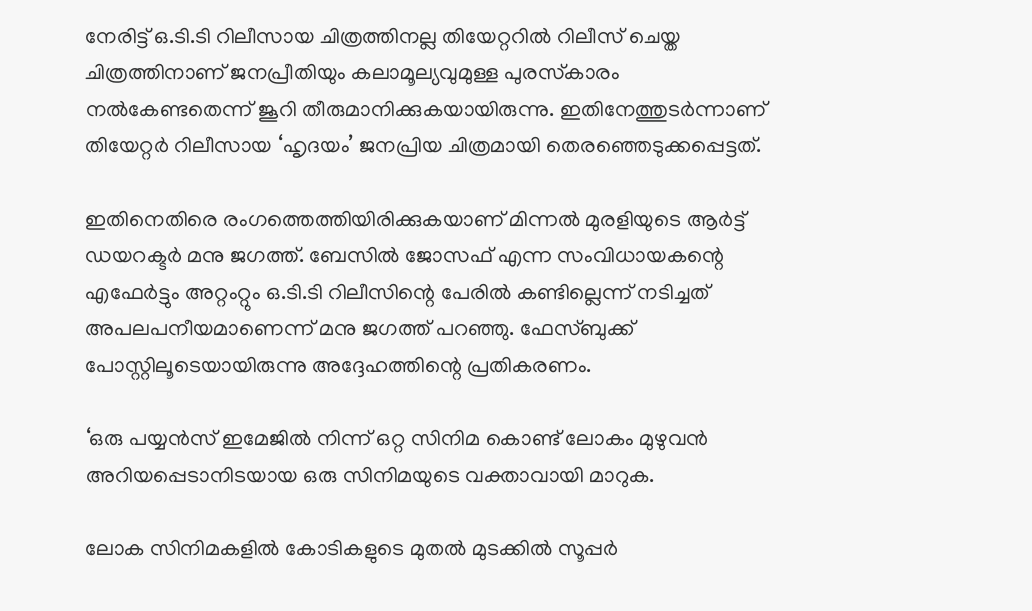നേരിട്ട് ഒ.ടി.ടി റിലീസായ ചിത്രത്തിനല്ല തിയേറ്ററില്‍ റിലീസ് ചെയ്ത ചിത്രത്തിനാണ് ജനപ്രീതിയും കലാമൂല്യവുമുള്ള പുരസ്‌കാരം നല്‍കേണ്ടതെന്ന് ജൂറി തീരുമാനിക്കുകയായിരുന്നു. ഇതിനേത്തുടര്‍ന്നാണ് തിയേറ്റര്‍ റിലീസായ ‘ഹൃദയം’ ജനപ്രിയ ചിത്രമായി തെരഞ്ഞെടുക്കപ്പെട്ടത്.

ഇതിനെതിരെ രംഗത്തെത്തിയിരിക്കുകയാണ് മിന്നല്‍ മുരളിയുടെ ആര്‍ട്ട് ഡയറക്ടര്‍ മനു ജഗത്ത്. ബേസില്‍ ജോസഫ് എന്ന സംവിധായകന്റെ എഫേര്‍ട്ടും അറ്റംറ്റും ഒ.ടി.ടി റിലീസിന്റെ പേരില്‍ കണ്ടില്ലെന്ന് നടിച്ചത് അപലപനീയമാണെന്ന് മനു ജഗത്ത് പറഞ്ഞു. ഫേസ്ബുക്ക് പോസ്റ്റിലൂടെയായിരുന്നു അദ്ദേഹത്തിന്റെ പ്രതികരണം.

‘ഒരു പയ്യന്‍സ് ഇമേജില്‍ നിന്ന് ഒറ്റ സിനിമ കൊണ്ട് ലോകം മുഴുവന്‍ അറിയപ്പെടാനിടയായ ഒരു സിനിമയുടെ വക്താവായി മാറുക.

ലോക സിനിമകളില്‍ കോടികളുടെ മുതല്‍ മുടക്കില്‍ സൂപ്പര്‍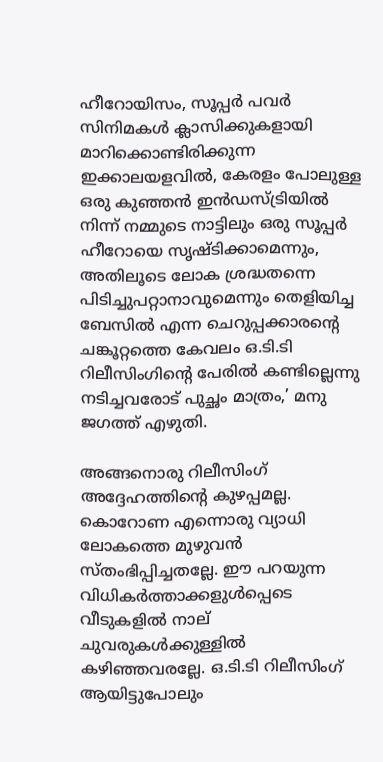ഹീറോയിസം, സൂപ്പര്‍ പവര്‍ സിനിമകള്‍ ക്ലാസിക്കുകളായി മാറിക്കൊണ്ടിരിക്കുന്ന ഇക്കാലയളവില്‍, കേരളം പോലുള്ള ഒരു കുഞ്ഞന്‍ ഇന്‍ഡസ്ട്രിയില്‍ നിന്ന് നമ്മുടെ നാട്ടിലും ഒരു സൂപ്പര്‍ ഹീറോയെ സൃഷ്ടിക്കാമെന്നും, അതിലൂടെ ലോക ശ്രദ്ധതന്നെ പിടിച്ചുപറ്റാനാവുമെന്നും തെളിയിച്ച ബേസില്‍ എന്ന ചെറുപ്പക്കാരന്റെ ചങ്കൂറ്റത്തെ കേവലം ഒ.ടി.ടി റിലീസിംഗിന്റെ പേരില്‍ കണ്ടില്ലെന്നു നടിച്ചവരോട് പുച്ഛം മാത്രം,’ മനു ജഗത്ത് എഴുതി.

അങ്ങനൊരു റിലീസിംഗ് അദ്ദേഹത്തിന്റെ കുഴപ്പമല്ല. കൊറോണ എന്നൊരു വ്യാധി ലോകത്തെ മുഴുവന്‍ സ്തംഭിപ്പിച്ചതല്ലേ. ഈ പറയുന്ന വിധികര്‍ത്താക്കളുള്‍പ്പെടെ വീടുകളില്‍ നാല് ചുവരുകള്‍ക്കുള്ളില്‍ കഴിഞ്ഞവരല്ലേ. ഒ.ടി.ടി റിലീസിംഗ് ആയിട്ടുപോലും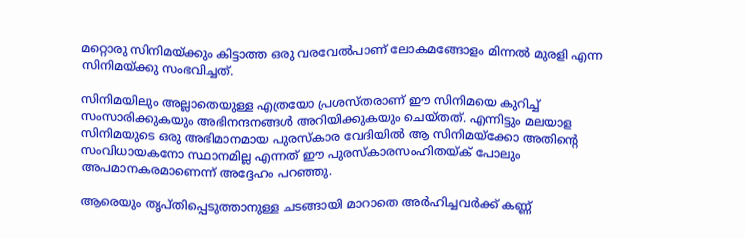മറ്റൊരു സിനിമയ്ക്കും കിട്ടാത്ത ഒരു വരവേല്‍പാണ് ലോകമങ്ങോളം മിന്നല്‍ മുരളി എന്ന സിനിമയ്ക്കു സംഭവിച്ചത്.

സിനിമയിലും അല്ലാതെയുള്ള എത്രയോ പ്രശസ്തരാണ് ഈ സിനിമയെ കുറിച്ച് സംസാരിക്കുകയും അഭിനന്ദനങ്ങള്‍ അറിയിക്കുകയും ചെയ്തത്. എന്നിട്ടും മലയാള സിനിമയുടെ ഒരു അഭിമാനമായ പുരസ്‌കാര വേദിയില്‍ ആ സിനിമയ്‌ക്കോ അതിന്റെ സംവിധായകനോ സ്ഥാനമില്ല എന്നത് ഈ പുരസ്‌കാരസംഹിതയ്ക് പോലും അപമാനകരമാണെന്ന് അദ്ദേഹം പറഞ്ഞു.

ആരെയും തൃപ്തിപ്പെടുത്താനുള്ള ചടങ്ങായി മാറാതെ അര്‍ഹിച്ചവര്‍ക്ക് കണ്ണ്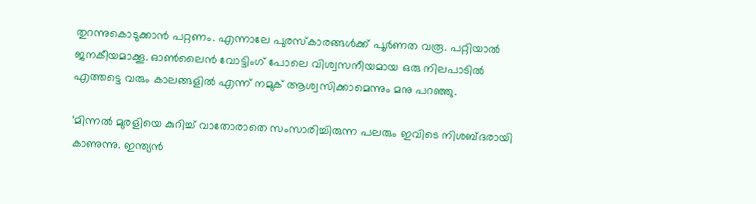തുറന്നുകൊടുക്കാന്‍ പറ്റണം. എന്നാലേ പുരസ്‌കാരങ്ങള്‍ക്ക് പൂര്‍ണത വരൂ. പറ്റിയാല്‍ ജനകീയമാക്കൂ. ഓണ്‍ലൈന്‍ വോട്ടിംഗ് പോലെ വിശ്വസനീയമായ ഒരു നിലപാടില്‍ എത്തട്ടെ വരും കാലങ്ങളില്‍ എന്ന് നമുക് ആശ്വസിക്കാമെന്നും മനു പറഞ്ഞു.

‘മിന്നല്‍ മുരളിയെ കുറിച്ച് വാതോരാതെ സംസാരിച്ചിരുന്ന പലരും ഇവിടെ നിശബ്ദരായി കാണുന്നു. ഇന്ത്യന്‍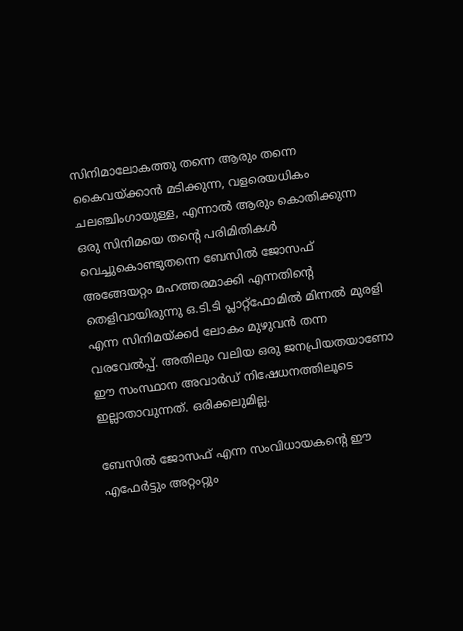സിനിമാലോകത്തു തന്നെ ആരും തന്നെ കൈവയ്ക്കാന്‍ മടിക്കുന്ന, വളരെയധികം ചലഞ്ചിംഗായുള്ള, എന്നാല്‍ ആരും കൊതിക്കുന്ന ഒരു സിനിമയെ തന്റെ പരിമിതികള്‍ വെച്ചുകൊണ്ടുതന്നെ ബേസില്‍ ജോസഫ് അങ്ങേയറ്റം മഹത്തരമാക്കി എന്നതിന്റെ തെളിവായിരുന്നു ഒ.ടി.ടി പ്ലാറ്റ്‌ഫോമില്‍ മിന്നല്‍ മുരളി എന്ന സിനിമയ്ക്കd ലോകം മുഴുവന്‍ തന്ന വരവേല്‍പ്പ്. അതിലും വലിയ ഒരു ജനപ്രിയതയാണോ ഈ സംസ്ഥാന അവാര്‍ഡ് നിഷേധനത്തിലൂടെ ഇല്ലാതാവുന്നത്. ഒരിക്കലുമില്ല.

ബേസില്‍ ജോസഫ് എന്ന സംവിധായകന്റെ ഈ എഫേര്‍ട്ടും അറ്റംറ്റും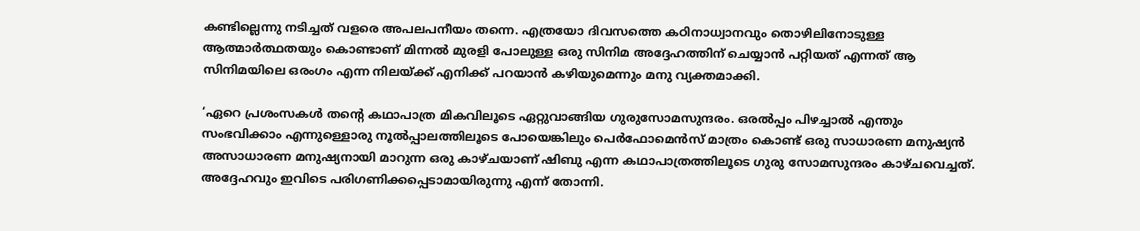കണ്ടില്ലെന്നു നടിച്ചത് വളരെ അപലപനീയം തന്നെ. എത്രയോ ദിവസത്തെ കഠിനാധ്വാനവും തൊഴിലിനോടുള്ള ആത്മാര്‍ത്ഥതയും കൊണ്ടാണ് മിന്നല്‍ മുരളി പോലുള്ള ഒരു സിനിമ അദ്ദേഹത്തിന് ചെയ്യാന്‍ പറ്റിയത് എന്നത് ആ സിനിമയിലെ ഒരംഗം എന്ന നിലയ്ക്ക് എനിക്ക് പറയാന്‍ കഴിയുമെന്നും മനു വ്യക്തമാക്കി.

‘ഏറെ പ്രശംസകള്‍ തന്റെ കഥാപാത്ര മികവിലൂടെ ഏറ്റുവാങ്ങിയ ഗുരുസോമസുന്ദരം. ഒരല്‍പ്പം പിഴച്ചാല്‍ എന്തും സംഭവിക്കാം എന്നുള്ളൊരു നൂല്‍പ്പാലത്തിലൂടെ പോയെങ്കിലും പെര്‍ഫോമെന്‍സ് മാത്രം കൊണ്ട് ഒരു സാധാരണ മനുഷ്യന്‍ അസാധാരണ മനുഷ്യനായി മാറുന്ന ഒരു കാഴ്ചയാണ് ഷിബു എന്ന കഥാപാത്രത്തിലൂടെ ഗുരു സോമസുന്ദരം കാഴ്ചവെച്ചത്. അദ്ദേഹവും ഇവിടെ പരിഗണിക്കപ്പെടാമായിരുന്നു എന്ന് തോന്നി.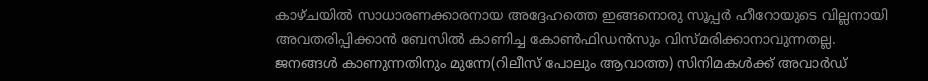കാഴ്ചയില്‍ സാധാരണക്കാരനായ അദ്ദേഹത്തെ ഇങ്ങനൊരു സൂപ്പര്‍ ഹീറോയുടെ വില്ലനായി അവതരിപ്പിക്കാന്‍ ബേസില്‍ കാണിച്ച കോണ്‍ഫിഡന്‍സും വിസ്മരിക്കാനാവുന്നതല്ല. ജനങ്ങള്‍ കാണുന്നതിനും മുന്നേ(റിലീസ് പോലും ആവാത്ത) സിനിമകള്‍ക്ക് അവാര്‍ഡ്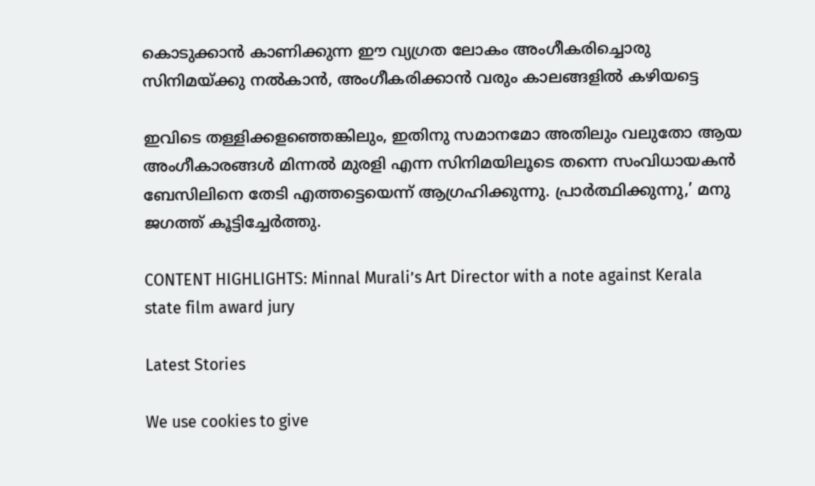കൊടുക്കാന്‍ കാണിക്കുന്ന ഈ വ്യഗ്രത ലോകം അംഗീകരിച്ചൊരു സിനിമയ്ക്കു നല്‍കാന്‍, അംഗീകരിക്കാന്‍ വരും കാലങ്ങളില്‍ കഴിയട്ടെ

ഇവിടെ തള്ളിക്കളഞ്ഞെങ്കിലും, ഇതിനു സമാനമോ അതിലും വലുതോ ആയ അംഗീകാരങ്ങള്‍ മിന്നല്‍ മുരളി എന്ന സിനിമയിലൂടെ തന്നെ സംവിധായകന്‍ ബേസിലിനെ തേടി എത്തട്ടെയെന്ന് ആഗ്രഹിക്കുന്നു. പ്രാര്‍ത്ഥിക്കുന്നു,’ മനു ജഗത്ത് കൂട്ടിച്ചേര്‍ത്തു.

CONTENT HIGHLIGHTS: Minnal Murali’s Art Director with a note against Kerala state film award jury

Latest Stories

We use cookies to give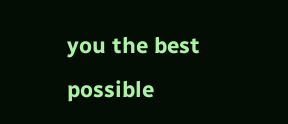you the best possible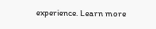experience. Learn more